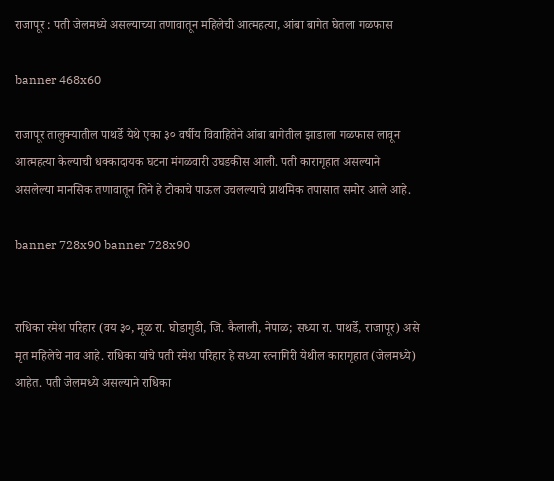राजापूर : पती जेलमध्ये असल्याच्या तणावातून महिलेची आत्महत्या, आंबा बागेत घेतला गळफास

banner 468x60

राजापूर तालुक्यातील पाथर्डे येथे एका ३० वर्षीय विवाहितेने आंबा बागेतील झाडाला गळफास लावून आत्महत्या केल्याची धक्कादायक घटना मंगळवारी उघडकीस आली. पती कारागृहात असल्याने असलेल्या मानसिक तणावातून तिने हे टोकाचे पाऊल उचलल्याचे प्राथमिक तपासात समोर आले आहे.

banner 728x90 banner 728x90


राधिका रमेश परिहार (वय ३०, मूळ रा. घोडागुडी, जि. कैलाली, नेपाळ; सध्या रा. पाथर्डे, राजापूर) असे मृत महिलेचे नाव आहे. राधिका यांचे पती रमेश परिहार हे सध्या रत्नागिरी येथील कारागृहात (जेलमध्ये) आहेत. पती जेलमध्ये असल्याने राधिका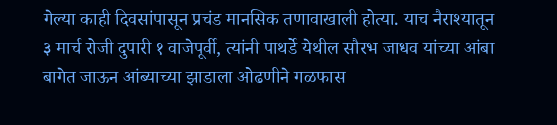गेल्या काही दिवसांपासून प्रचंड मानसिक तणावाखाली होत्या. याच नैराश्यातून ३ मार्च रोजी दुपारी १ वाजेपूर्वी, त्यांनी पाथर्डे येथील सौरभ जाधव यांच्या आंबा बागेत जाऊन आंब्याच्या झाडाला ओढणीने गळफास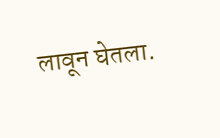लावून घेतला.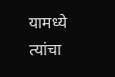यामध्ये त्यांचा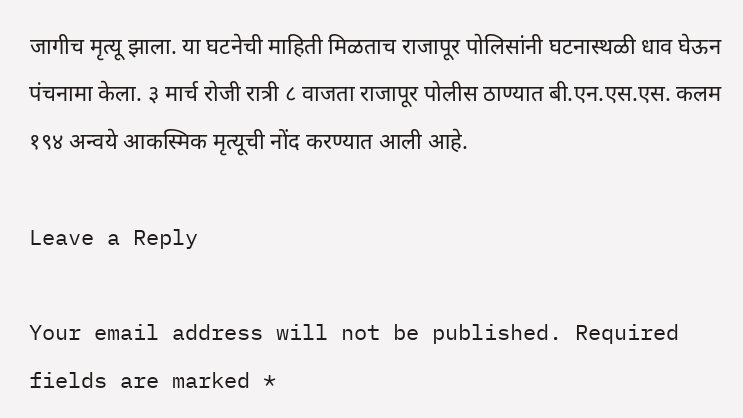जागीच मृत्यू झाला. या घटनेची माहिती मिळताच राजापूर पोलिसांनी घटनास्थळी धाव घेऊन पंचनामा केला. ३ मार्च रोजी रात्री ८ वाजता राजापूर पोलीस ठाण्यात बी.एन.एस.एस. कलम १९४ अन्वये आकस्मिक मृत्यूची नोंद करण्यात आली आहे.

Leave a Reply

Your email address will not be published. Required fields are marked *